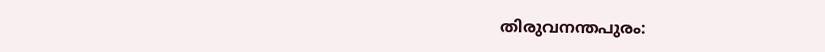തിരുവനന്തപുരം: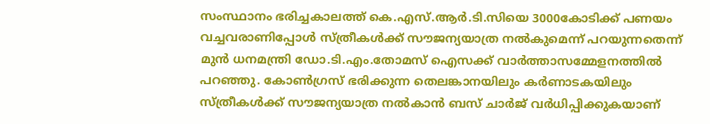സംസ്ഥാനം ഭരിച്ചകാലത്ത് കെ.എസ്.ആർ.ടി.സിയെ 3000കോടിക്ക് പണയം വച്ചവരാണിപ്പോൾ സ്ത്രീകൾക്ക് സൗജന്യയാത്ര നൽകുമെന്ന് പറയുന്നതെന്ന് മുൻ ധനമന്ത്രി ഡോ.ടി.എം.തോമസ് ഐസക്ക് വാർത്താസമ്മേളനത്തിൽ പറഞ്ഞു. കോൺഗ്രസ് ഭരിക്കുന്ന തെലങ്കാനയിലും കർണാടകയിലും സ്ത്രീകൾക്ക് സൗജന്യയാത്ര നൽകാൻ ബസ് ചാർജ് വർധിപ്പിക്കുകയാണ്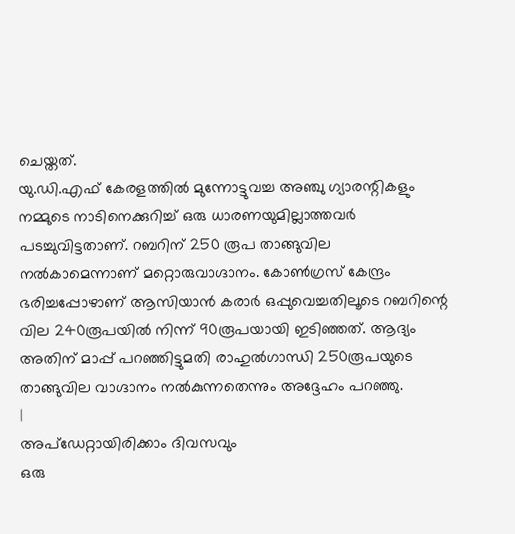ചെയ്തത്.
യു.ഡി.എഫ് കേരളത്തിൽ മുന്നോട്ടുവച്ച അഞ്ചു ഗ്യാരന്റികളും നമ്മുടെ നാടിനെക്കുറിച്ച് ഒരു ധാരണയുമില്ലാത്തവർ പടച്ചുവിട്ടതാണ്. റബറിന് 250 രൂപ താങ്ങുവില നൽകാമെന്നാണ് മറ്റൊരുവാഗ്ദാനം. കോൺഗ്രസ് കേന്ദ്രം ഭരിച്ചപ്പോഴാണ് ആസിയാൻ കരാർ ഒപ്പുവെച്ചതിലൂടെ റബറിന്റെ വില 240രൂപയിൽ നിന്ന് 90രൂപയായി ഇടിഞ്ഞത്. ആദ്യം അതിന് മാപ്പ് പറഞ്ഞിട്ടുമതി രാഹുൽഗാന്ധി 250രൂപയുടെ താങ്ങുവില വാഗ്ദാനം നൽകുന്നതെന്നും അദ്ദേഹം പറഞ്ഞു.
|
അപ്ഡേറ്റായിരിക്കാം ദിവസവും
ഒരു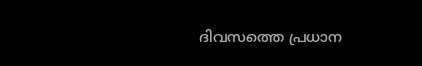ദിവസത്തെ പ്രധാന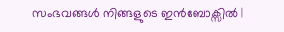സംഭവങ്ങൾ നിങ്ങളുടെ ഇൻബോക്സിൽ |